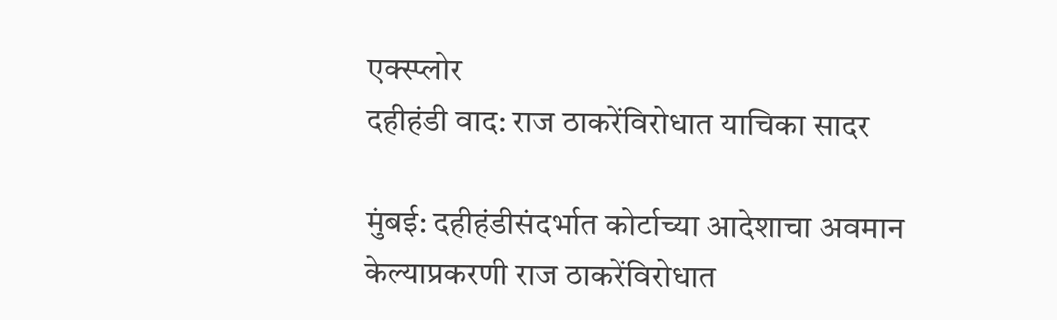एक्स्प्लोर
दहीहंडी वाद: राज ठाकरेंविरोधात याचिका सादर

मुंबई: दहीहंडीसंदर्भात कोर्टाच्या आदेशाचा अवमान केल्याप्रकरणी राज ठाकरेंविरोधात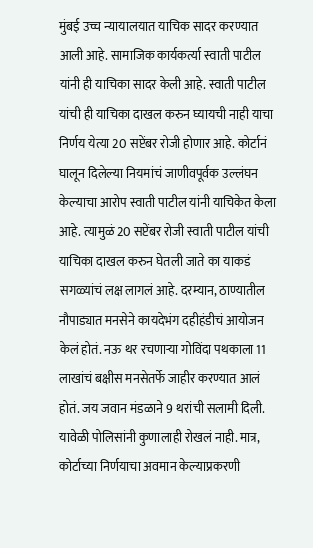मुंबई उच्च न्यायालयात याचिक सादर करण्यात आली आहे. सामाजिक कार्यकर्त्या स्वाती पाटील यांनी ही याचिका सादर केली आहे. स्वाती पाटील यांची ही याचिका दाखल करुन घ्यायची नाही याचा निर्णय येत्या 20 सप्टेंबर रोजी होणार आहे. कोर्टानं घालून दिलेल्या नियमांचं जाणीवपूर्वक उल्लंघन केल्याचा आरोप स्वाती पाटील यांनी याचिकेत केला आहे. त्यामुळं 20 सप्टेंबर रोजी स्वाती पाटील यांची याचिका दाखल करुन घेतली जाते का याकडं सगळ्यांचं लक्ष लागलं आहे. दरम्यान, ठाण्यातील नौपाड्यात मनसेने कायदेभंग दहीहंडीचं आयोजन केलं होतं. नऊ थर रचणाऱ्या गोविंदा पथकाला 11 लाखांचं बक्षीस मनसेतर्फे जाहीर करण्यात आलं होतं. जय जवान मंडळाने 9 थरांची सलामी दिली. यावेळी पोलिसांनी कुणालाही रोखलं नाही. मात्र, कोर्टाच्या निर्णयाचा अवमान केल्याप्रकरणी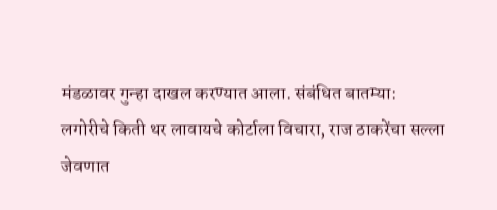मंडळावर गुन्हा दाखल करण्यात आला. संबंधित बातम्या:
लगोरीचे किती थर लावायचे कोर्टाला विचारा, राज ठाकरेंचा सल्ला
जेवणात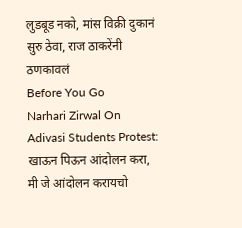लुडबूड नको, मांस विक्री दुकानं सुरु ठेवा, राज ठाकरेंनी ठणकावलं
Before You Go
Narhari Zirwal On Adivasi Students Protest: खाऊन पिऊन आंदोलन करा, मी जे आंदोलन करायचो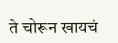ते चोरून खायचं